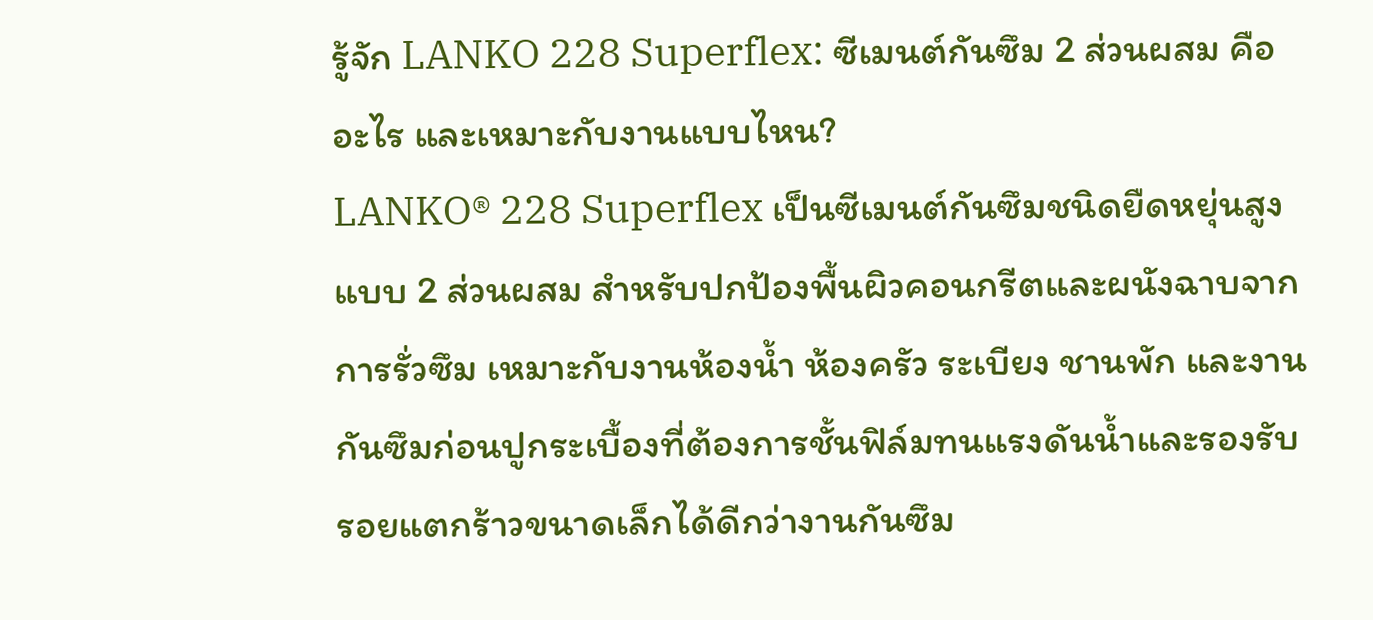รู้จัก LANKO 228 Superflex: ซีเมนต์กันซึม 2 ส่วนผสม คืออะไร และเหมาะกับงานแบบไหน?
LANKO® 228 Superflex เป็นซีเมนต์กันซึมชนิดยืดหยุ่นสูงแบบ 2 ส่วนผสม สำหรับปกป้องพื้นผิวคอนกรีตและผนังฉาบจากการรั่วซึม เหมาะกับงานห้องน้ำ ห้องครัว ระเบียง ชานพัก และงานกันซึมก่อนปูกระเบื้องที่ต้องการชั้นฟิล์มทนแรงดันน้ำและรองรับรอยแตกร้าวขนาดเล็กได้ดีกว่างานกันซึม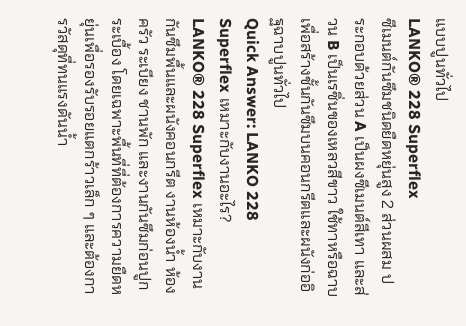แบบปูนทั่วไป
LANKO® 228 Superflex
ซีเมนต์กันซึมชนิดยืดหยุ่นสูง 2 ส่วนผสม ประกอบด้วยส่วน A เป็นผงซีเมนต์สีเทา และส่วน B เป็นเรซิ่นของเหลวสีขาว ใช้ทาหรือฉาบเพื่อสร้างชั้นกันซึมบนคอนกรีตและผนังก่ออิฐฉาบปูนทั่วไป
Quick Answer: LANKO 228 Superflex เหมาะกับงานอะไร?
LANKO® 228 Superflex เหมาะกับงานกันซึมพื้นและผนังคอนกรีต งานห้องน้ำ ห้องครัว ระเบียง ชานพัก และงานกันซึมก่อนปูกระเบื้อง โดยเฉพาะพื้นที่ที่ต้องการความยืดหยุ่นเพื่อรองรับรอยแตกร้าวเล็ก ๆ และต้องการวัสดุที่ทนแรงดันน้ำ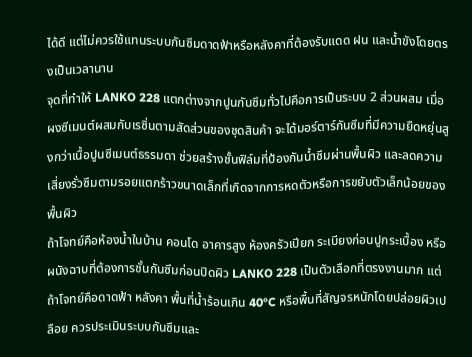ได้ดี แต่ไม่ควรใช้แทนระบบกันซึมดาดฟ้าหรือหลังคาที่ต้องรับแดด ฝน และน้ำขังโดยตรงเป็นเวลานาน
จุดที่ทำให้ LANKO 228 แตกต่างจากปูนกันซึมทั่วไปคือการเป็นระบบ 2 ส่วนผสม เมื่อผงซีเมนต์ผสมกับเรซิ่นตามสัดส่วนของชุดสินค้า จะได้มอร์ตาร์กันซึมที่มีความยืดหยุ่นสูงกว่าเนื้อปูนซีเมนต์ธรรมดา ช่วยสร้างชั้นฟิล์มที่ป้องกันน้ำซึมผ่านพื้นผิว และลดความเสี่ยงรั่วซึมตามรอยแตกร้าวขนาดเล็กที่เกิดจากการหดตัวหรือการขยับตัวเล็กน้อยของพื้นผิว
ถ้าโจทย์คือห้องน้ำในบ้าน คอนโด อาคารสูง ห้องครัวเปียก ระเบียงก่อนปูกระเบื้อง หรือผนังฉาบที่ต้องการชั้นกันซึมก่อนปิดผิว LANKO 228 เป็นตัวเลือกที่ตรงงานมาก แต่ถ้าโจทย์คือดาดฟ้า หลังคา พื้นที่น้ำร้อนเกิน 40°C หรือพื้นที่สัญจรหนักโดยปล่อยผิวเปลือย ควรประเมินระบบกันซึมและ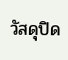วัสดุปิด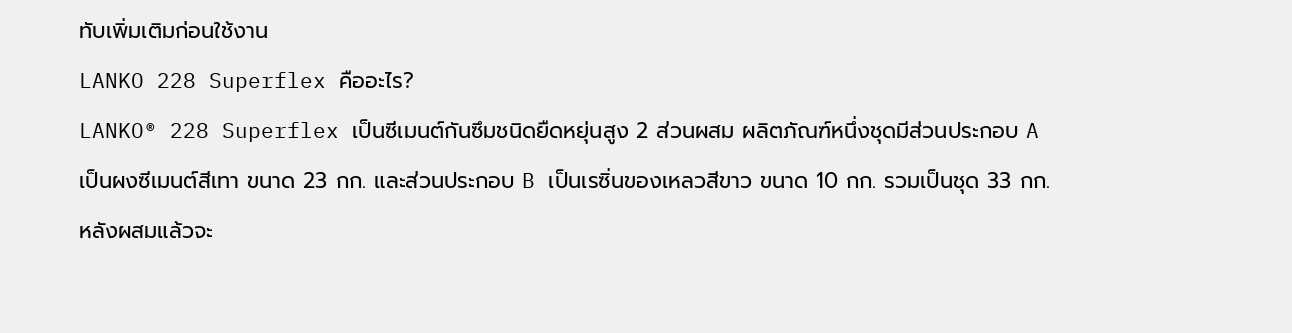ทับเพิ่มเติมก่อนใช้งาน
LANKO 228 Superflex คืออะไร?
LANKO® 228 Superflex เป็นซีเมนต์กันซึมชนิดยืดหยุ่นสูง 2 ส่วนผสม ผลิตภัณฑ์หนึ่งชุดมีส่วนประกอบ A เป็นผงซีเมนต์สีเทา ขนาด 23 กก. และส่วนประกอบ B เป็นเรซิ่นของเหลวสีขาว ขนาด 10 กก. รวมเป็นชุด 33 กก. หลังผสมแล้วจะ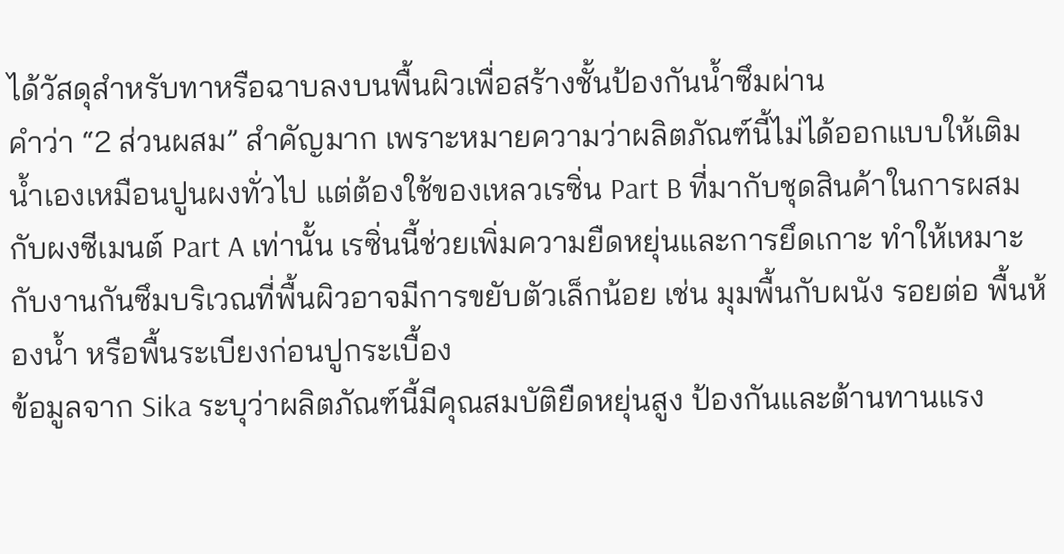ได้วัสดุสำหรับทาหรือฉาบลงบนพื้นผิวเพื่อสร้างชั้นป้องกันน้ำซึมผ่าน
คำว่า “2 ส่วนผสม” สำคัญมาก เพราะหมายความว่าผลิตภัณฑ์นี้ไม่ได้ออกแบบให้เติมน้ำเองเหมือนปูนผงทั่วไป แต่ต้องใช้ของเหลวเรซิ่น Part B ที่มากับชุดสินค้าในการผสมกับผงซีเมนต์ Part A เท่านั้น เรซิ่นนี้ช่วยเพิ่มความยืดหยุ่นและการยึดเกาะ ทำให้เหมาะกับงานกันซึมบริเวณที่พื้นผิวอาจมีการขยับตัวเล็กน้อย เช่น มุมพื้นกับผนัง รอยต่อ พื้นห้องน้ำ หรือพื้นระเบียงก่อนปูกระเบื้อง
ข้อมูลจาก Sika ระบุว่าผลิตภัณฑ์นี้มีคุณสมบัติยืดหยุ่นสูง ป้องกันและต้านทานแรง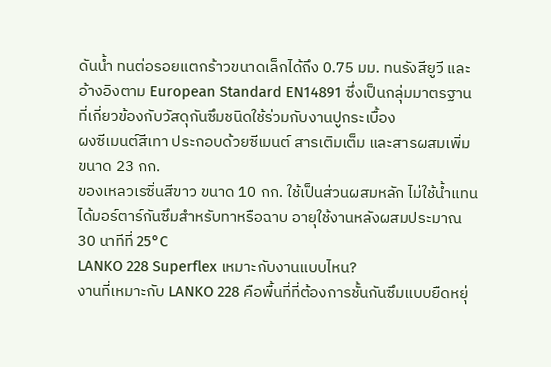ดันน้ำ ทนต่อรอยแตกร้าวขนาดเล็กได้ถึง 0.75 มม. ทนรังสียูวี และอ้างอิงตาม European Standard EN14891 ซึ่งเป็นกลุ่มมาตรฐานที่เกี่ยวข้องกับวัสดุกันซึมชนิดใช้ร่วมกับงานปูกระเบื้อง
ผงซีเมนต์สีเทา ประกอบด้วยซีเมนต์ สารเติมเต็ม และสารผสมเพิ่ม ขนาด 23 กก.
ของเหลวเรซิ่นสีขาว ขนาด 10 กก. ใช้เป็นส่วนผสมหลัก ไม่ใช้น้ำแทน
ได้มอร์ตาร์กันซึมสำหรับทาหรือฉาบ อายุใช้งานหลังผสมประมาณ 30 นาทีที่ 25°C
LANKO 228 Superflex เหมาะกับงานแบบไหน?
งานที่เหมาะกับ LANKO 228 คือพื้นที่ที่ต้องการชั้นกันซึมแบบยืดหยุ่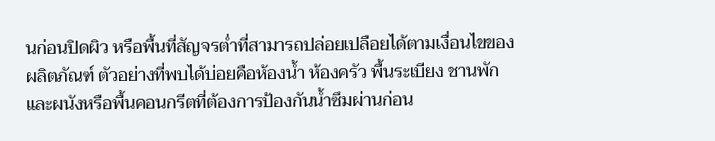นก่อนปิดผิว หรือพื้นที่สัญจรต่ำที่สามารถปล่อยเปลือยได้ตามเงื่อนไขของผลิตภัณฑ์ ตัวอย่างที่พบได้บ่อยคือห้องน้ำ ห้องครัว พื้นระเบียง ชานพัก และผนังหรือพื้นคอนกรีตที่ต้องการป้องกันน้ำซึมผ่านก่อน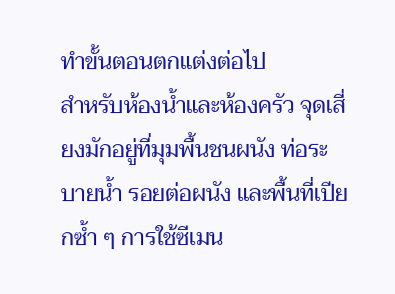ทำขั้นตอนตกแต่งต่อไป
สำหรับห้องน้ำและห้องครัว จุดเสี่ยงมักอยู่ที่มุมพื้นชนผนัง ท่อระบายน้ำ รอยต่อผนัง และพื้นที่เปียกซ้ำ ๆ การใช้ซีเมน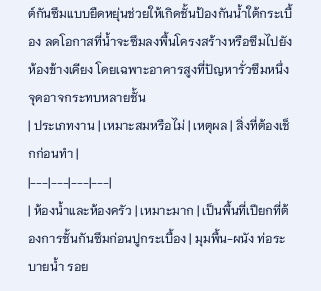ต์กันซึมแบบยืดหยุ่นช่วยให้เกิดชั้นป้องกันน้ำใต้กระเบื้อง ลดโอกาสที่น้ำจะซึมลงพื้นโครงสร้างหรือซึมไปยังห้องข้างเคียง โดยเฉพาะอาคารสูงที่ปัญหารั่วซึมหนึ่งจุดอาจกระทบหลายชั้น
| ประเภทงาน | เหมาะสมหรือไม่ | เหตุผล | สิ่งที่ต้องเช็กก่อนทำ |
|---|---|---|---|
| ห้องน้ำและห้องครัว | เหมาะมาก | เป็นพื้นที่เปียกที่ต้องการชั้นกันซึมก่อนปูกระเบื้อง | มุมพื้น-ผนัง ท่อระบายน้ำ รอย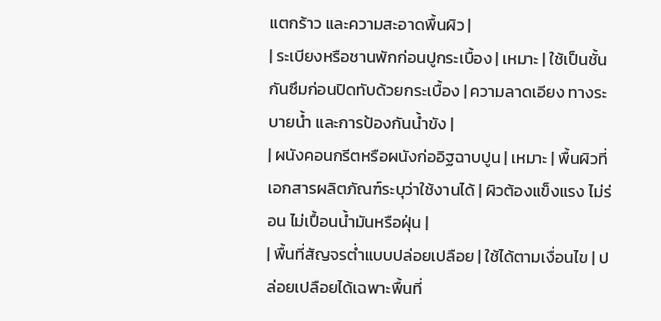แตกร้าว และความสะอาดพื้นผิว |
| ระเบียงหรือชานพักก่อนปูกระเบื้อง | เหมาะ | ใช้เป็นชั้นกันซึมก่อนปิดทับด้วยกระเบื้อง | ความลาดเอียง ทางระบายน้ำ และการป้องกันน้ำขัง |
| ผนังคอนกรีตหรือผนังก่ออิฐฉาบปูน | เหมาะ | พื้นผิวที่เอกสารผลิตภัณฑ์ระบุว่าใช้งานได้ | ผิวต้องแข็งแรง ไม่ร่อน ไม่เปื้อนน้ำมันหรือฝุ่น |
| พื้นที่สัญจรต่ำแบบปล่อยเปลือย | ใช้ได้ตามเงื่อนไข | ปล่อยเปลือยได้เฉพาะพื้นที่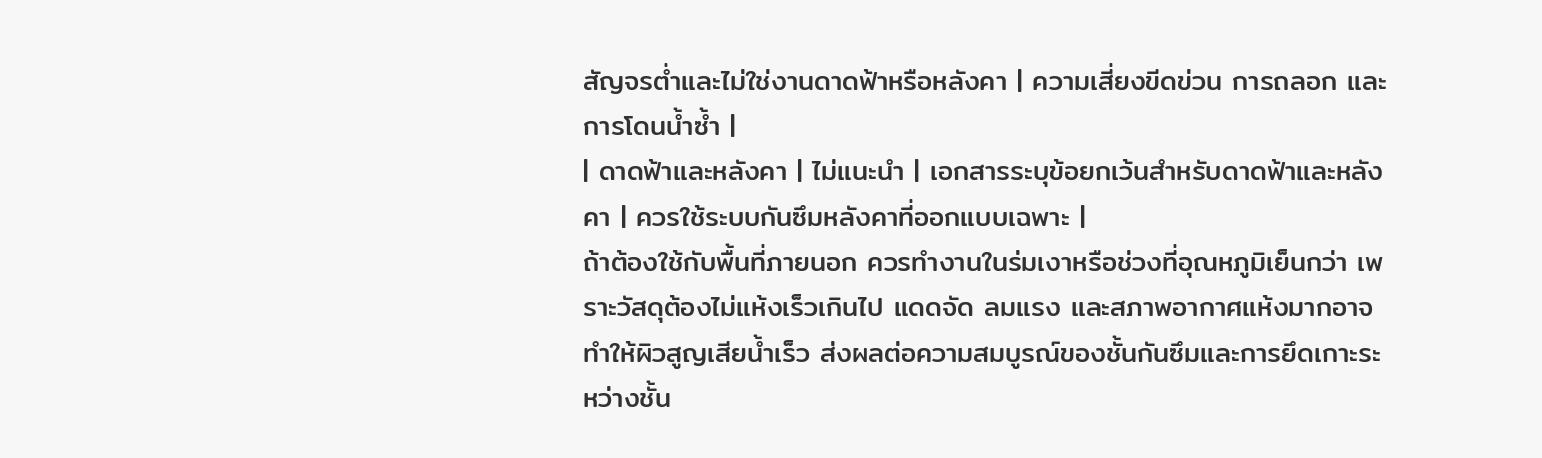สัญจรต่ำและไม่ใช่งานดาดฟ้าหรือหลังคา | ความเสี่ยงขีดข่วน การถลอก และการโดนน้ำซ้ำ |
| ดาดฟ้าและหลังคา | ไม่แนะนำ | เอกสารระบุข้อยกเว้นสำหรับดาดฟ้าและหลังคา | ควรใช้ระบบกันซึมหลังคาที่ออกแบบเฉพาะ |
ถ้าต้องใช้กับพื้นที่ภายนอก ควรทำงานในร่มเงาหรือช่วงที่อุณหภูมิเย็นกว่า เพราะวัสดุต้องไม่แห้งเร็วเกินไป แดดจัด ลมแรง และสภาพอากาศแห้งมากอาจทำให้ผิวสูญเสียน้ำเร็ว ส่งผลต่อความสมบูรณ์ของชั้นกันซึมและการยึดเกาะระหว่างชั้น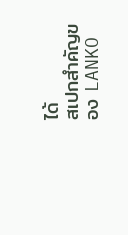ได้
สเปกสำคัญของ LANKO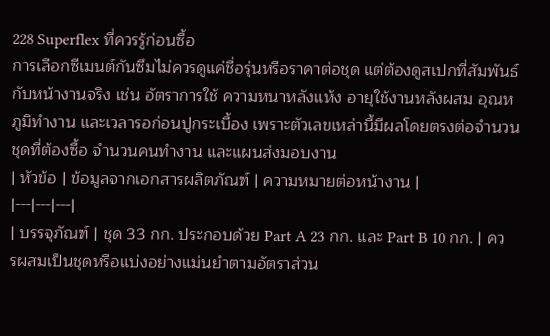228 Superflex ที่ควรรู้ก่อนซื้อ
การเลือกซีเมนต์กันซึมไม่ควรดูแค่ชื่อรุ่นหรือราคาต่อชุด แต่ต้องดูสเปกที่สัมพันธ์กับหน้างานจริง เช่น อัตราการใช้ ความหนาหลังแห้ง อายุใช้งานหลังผสม อุณหภูมิทำงาน และเวลารอก่อนปูกระเบื้อง เพราะตัวเลขเหล่านี้มีผลโดยตรงต่อจำนวนชุดที่ต้องซื้อ จำนวนคนทำงาน และแผนส่งมอบงาน
| หัวข้อ | ข้อมูลจากเอกสารผลิตภัณฑ์ | ความหมายต่อหน้างาน |
|---|---|---|
| บรรจุภัณฑ์ | ชุด 33 กก. ประกอบด้วย Part A 23 กก. และ Part B 10 กก. | ควรผสมเป็นชุดหรือแบ่งอย่างแม่นยำตามอัตราส่วน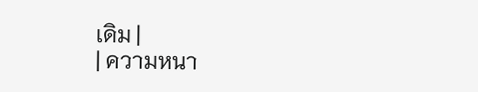เดิม |
| ความหนา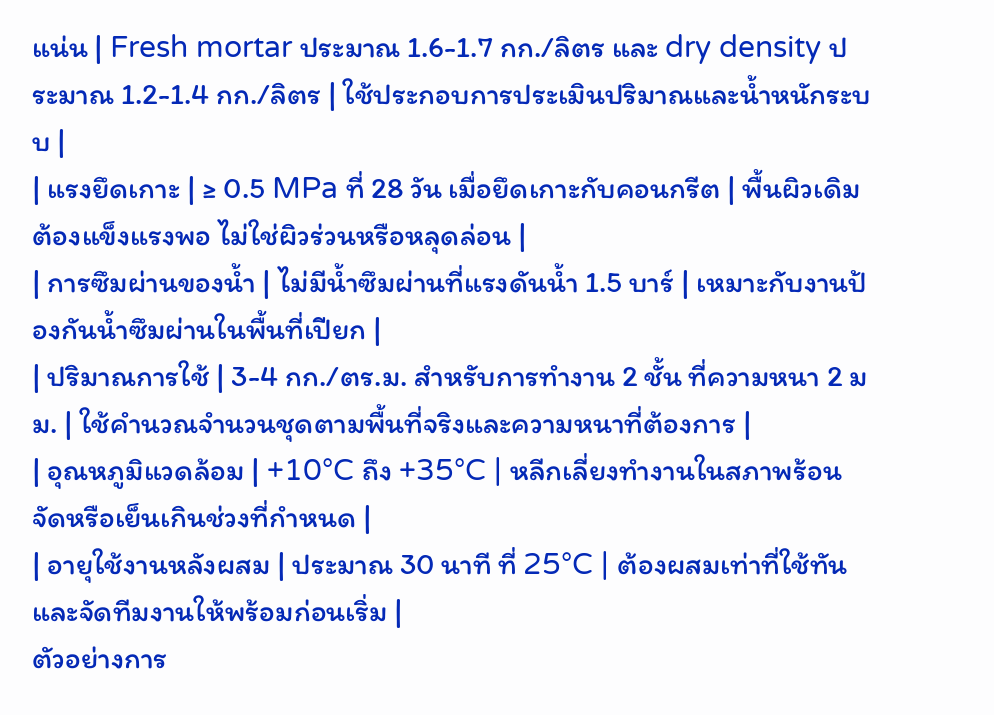แน่น | Fresh mortar ประมาณ 1.6-1.7 กก./ลิตร และ dry density ประมาณ 1.2-1.4 กก./ลิตร | ใช้ประกอบการประเมินปริมาณและน้ำหนักระบบ |
| แรงยึดเกาะ | ≥ 0.5 MPa ที่ 28 วัน เมื่อยึดเกาะกับคอนกรีต | พื้นผิวเดิมต้องแข็งแรงพอ ไม่ใช่ผิวร่วนหรือหลุดล่อน |
| การซึมผ่านของน้ำ | ไม่มีน้ำซึมผ่านที่แรงดันน้ำ 1.5 บาร์ | เหมาะกับงานป้องกันน้ำซึมผ่านในพื้นที่เปียก |
| ปริมาณการใช้ | 3-4 กก./ตร.ม. สำหรับการทำงาน 2 ชั้น ที่ความหนา 2 มม. | ใช้คำนวณจำนวนชุดตามพื้นที่จริงและความหนาที่ต้องการ |
| อุณหภูมิแวดล้อม | +10°C ถึง +35°C | หลีกเลี่ยงทำงานในสภาพร้อนจัดหรือเย็นเกินช่วงที่กำหนด |
| อายุใช้งานหลังผสม | ประมาณ 30 นาที ที่ 25°C | ต้องผสมเท่าที่ใช้ทันและจัดทีมงานให้พร้อมก่อนเริ่ม |
ตัวอย่างการ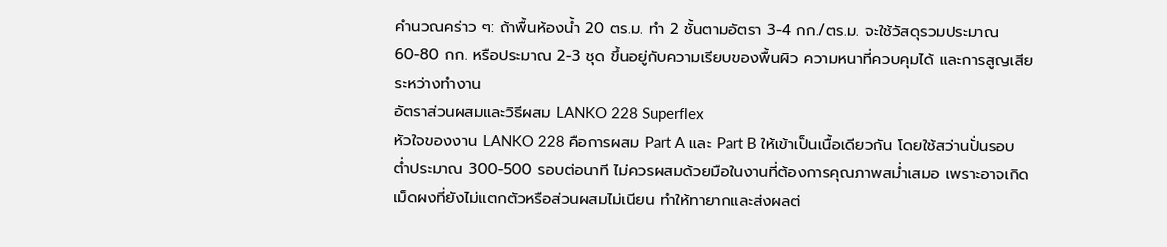คำนวณคร่าว ๆ: ถ้าพื้นห้องน้ำ 20 ตร.ม. ทำ 2 ชั้นตามอัตรา 3-4 กก./ตร.ม. จะใช้วัสดุรวมประมาณ 60-80 กก. หรือประมาณ 2-3 ชุด ขึ้นอยู่กับความเรียบของพื้นผิว ความหนาที่ควบคุมได้ และการสูญเสียระหว่างทำงาน
อัตราส่วนผสมและวิธีผสม LANKO 228 Superflex
หัวใจของงาน LANKO 228 คือการผสม Part A และ Part B ให้เข้าเป็นเนื้อเดียวกัน โดยใช้สว่านปั่นรอบต่ำประมาณ 300-500 รอบต่อนาที ไม่ควรผสมด้วยมือในงานที่ต้องการคุณภาพสม่ำเสมอ เพราะอาจเกิดเม็ดผงที่ยังไม่แตกตัวหรือส่วนผสมไม่เนียน ทำให้ทายากและส่งผลต่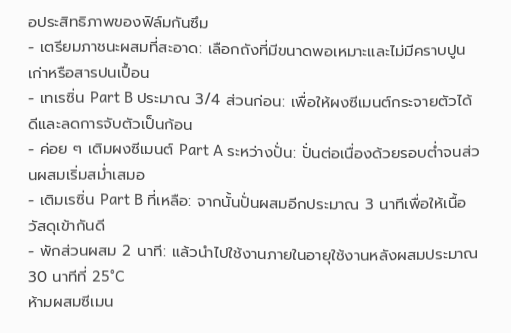อประสิทธิภาพของฟิล์มกันซึม
- เตรียมภาชนะผสมที่สะอาด: เลือกถังที่มีขนาดพอเหมาะและไม่มีคราบปูนเก่าหรือสารปนเปื้อน
- เทเรซิ่น Part B ประมาณ 3/4 ส่วนก่อน: เพื่อให้ผงซีเมนต์กระจายตัวได้ดีและลดการจับตัวเป็นก้อน
- ค่อย ๆ เติมผงซีเมนต์ Part A ระหว่างปั่น: ปั่นต่อเนื่องด้วยรอบต่ำจนส่วนผสมเริ่มสม่ำเสมอ
- เติมเรซิ่น Part B ที่เหลือ: จากนั้นปั่นผสมอีกประมาณ 3 นาทีเพื่อให้เนื้อวัสดุเข้ากันดี
- พักส่วนผสม 2 นาที: แล้วนำไปใช้งานภายในอายุใช้งานหลังผสมประมาณ 30 นาทีที่ 25°C
ห้ามผสมซีเมน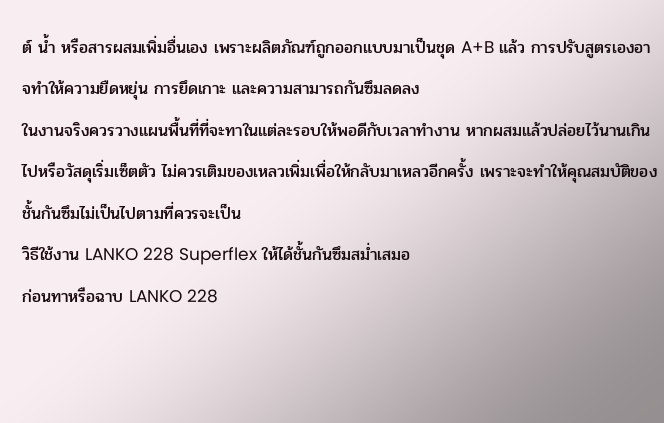ต์ น้ำ หรือสารผสมเพิ่มอื่นเอง เพราะผลิตภัณฑ์ถูกออกแบบมาเป็นชุด A+B แล้ว การปรับสูตรเองอาจทำให้ความยืดหยุ่น การยึดเกาะ และความสามารถกันซึมลดลง
ในงานจริงควรวางแผนพื้นที่ที่จะทาในแต่ละรอบให้พอดีกับเวลาทำงาน หากผสมแล้วปล่อยไว้นานเกินไปหรือวัสดุเริ่มเซ็ตตัว ไม่ควรเติมของเหลวเพิ่มเพื่อให้กลับมาเหลวอีกครั้ง เพราะจะทำให้คุณสมบัติของชั้นกันซึมไม่เป็นไปตามที่ควรจะเป็น
วิธีใช้งาน LANKO 228 Superflex ให้ได้ชั้นกันซึมสม่ำเสมอ
ก่อนทาหรือฉาบ LANKO 228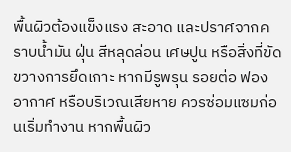พื้นผิวต้องแข็งแรง สะอาด และปราศจากคราบน้ำมัน ฝุ่น สีหลุดล่อน เศษปูน หรือสิ่งที่ขัดขวางการยึดเกาะ หากมีรูพรุน รอยต่อ ฟองอากาศ หรือบริเวณเสียหาย ควรซ่อมแซมก่อนเริ่มทำงาน หากพื้นผิว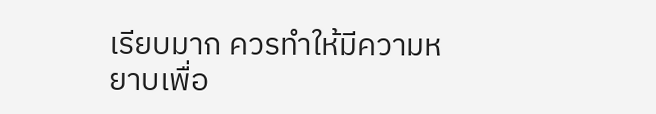เรียบมาก ควรทำให้มีความหยาบเพื่อ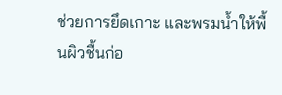ช่วยการยึดเกาะ และพรมน้ำให้พื้นผิวชื้นก่อ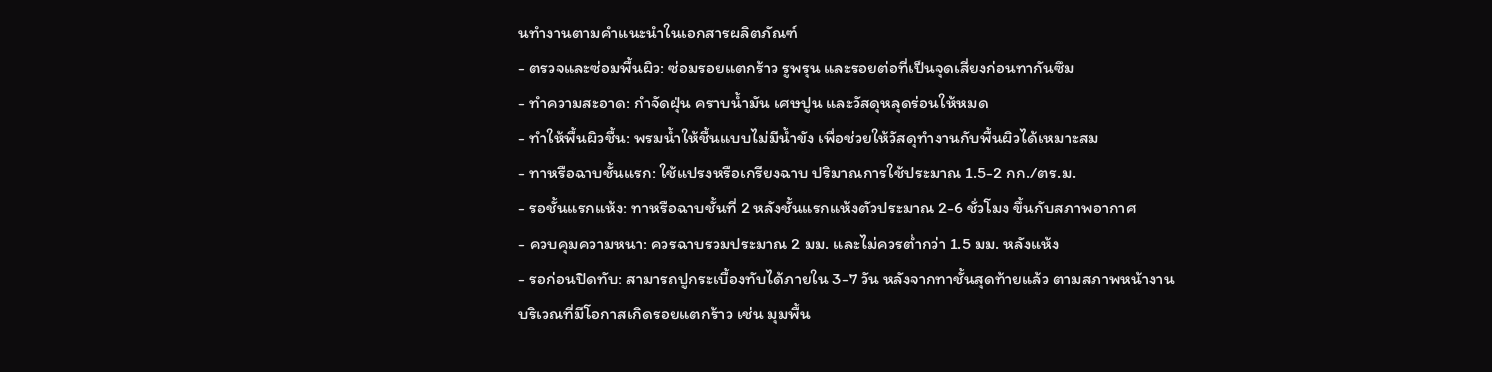นทำงานตามคำแนะนำในเอกสารผลิตภัณฑ์
- ตรวจและซ่อมพื้นผิว: ซ่อมรอยแตกร้าว รูพรุน และรอยต่อที่เป็นจุดเสี่ยงก่อนทากันซึม
- ทำความสะอาด: กำจัดฝุ่น คราบน้ำมัน เศษปูน และวัสดุหลุดร่อนให้หมด
- ทำให้พื้นผิวชื้น: พรมน้ำให้ชื้นแบบไม่มีน้ำขัง เพื่อช่วยให้วัสดุทำงานกับพื้นผิวได้เหมาะสม
- ทาหรือฉาบชั้นแรก: ใช้แปรงหรือเกรียงฉาบ ปริมาณการใช้ประมาณ 1.5-2 กก./ตร.ม.
- รอชั้นแรกแห้ง: ทาหรือฉาบชั้นที่ 2 หลังชั้นแรกแห้งตัวประมาณ 2-6 ชั่วโมง ขึ้นกับสภาพอากาศ
- ควบคุมความหนา: ควรฉาบรวมประมาณ 2 มม. และไม่ควรต่ำกว่า 1.5 มม. หลังแห้ง
- รอก่อนปิดทับ: สามารถปูกระเบื้องทับได้ภายใน 3-7 วัน หลังจากทาชั้นสุดท้ายแล้ว ตามสภาพหน้างาน
บริเวณที่มีโอกาสเกิดรอยแตกร้าว เช่น มุมพื้น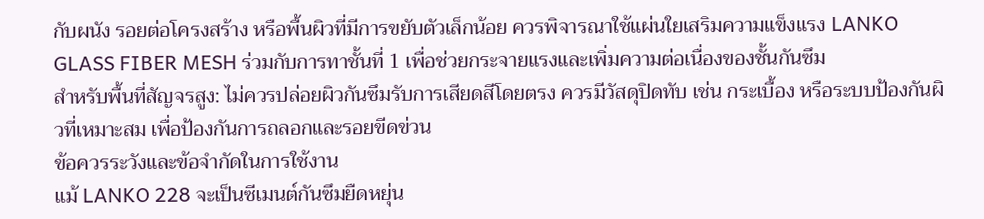กับผนัง รอยต่อโครงสร้าง หรือพื้นผิวที่มีการขยับตัวเล็กน้อย ควรพิจารณาใช้แผ่นใยเสริมความแข็งแรง LANKO GLASS FIBER MESH ร่วมกับการทาชั้นที่ 1 เพื่อช่วยกระจายแรงและเพิ่มความต่อเนื่องของชั้นกันซึม
สำหรับพื้นที่สัญจรสูง: ไม่ควรปล่อยผิวกันซึมรับการเสียดสีโดยตรง ควรมีวัสดุปิดทับ เช่น กระเบื้อง หรือระบบป้องกันผิวที่เหมาะสม เพื่อป้องกันการถลอกและรอยขีดข่วน
ข้อควรระวังและข้อจำกัดในการใช้งาน
แม้ LANKO 228 จะเป็นซีเมนต์กันซึมยืดหยุ่น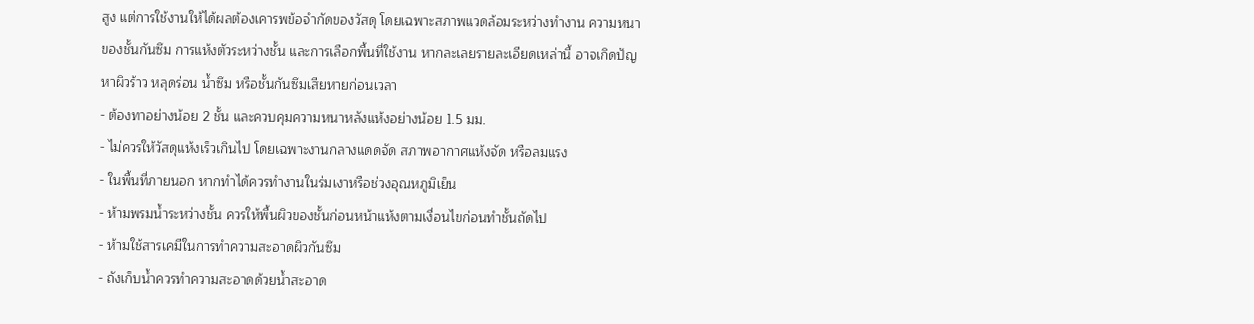สูง แต่การใช้งานให้ได้ผลต้องเคารพข้อจำกัดของวัสดุ โดยเฉพาะสภาพแวดล้อมระหว่างทำงาน ความหนาของชั้นกันซึม การแห้งตัวระหว่างชั้น และการเลือกพื้นที่ใช้งาน หากละเลยรายละเอียดเหล่านี้ อาจเกิดปัญหาผิวร้าว หลุดร่อน น้ำซึม หรือชั้นกันซึมเสียหายก่อนเวลา
- ต้องทาอย่างน้อย 2 ชั้น และควบคุมความหนาหลังแห้งอย่างน้อย 1.5 มม.
- ไม่ควรให้วัสดุแห้งเร็วเกินไป โดยเฉพาะงานกลางแดดจัด สภาพอากาศแห้งจัด หรือลมแรง
- ในพื้นที่ภายนอก หากทำได้ควรทำงานในร่มเงาหรือช่วงอุณหภูมิเย็น
- ห้ามพรมน้ำระหว่างชั้น ควรให้พื้นผิวของชั้นก่อนหน้าแห้งตามเงื่อนไขก่อนทำชั้นถัดไป
- ห้ามใช้สารเคมีในการทำความสะอาดผิวกันซึม
- ถังเก็บน้ำควรทำความสะอาดด้วยน้ำสะอาด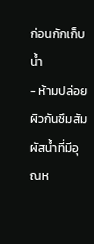ก่อนกักเก็บน้ำ
- ห้ามปล่อยผิวกันซึมสัมผัสน้ำที่มีอุณห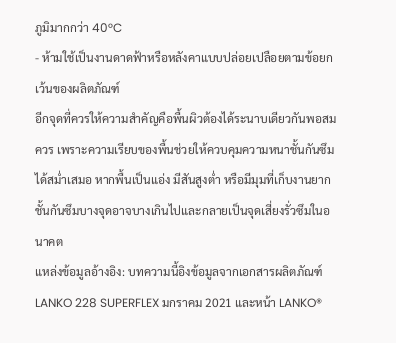ภูมิมากกว่า 40°C
- ห้ามใช้เป็นงานดาดฟ้าหรือหลังคาแบบปล่อยเปลือยตามข้อยกเว้นของผลิตภัณฑ์
อีกจุดที่ควรให้ความสำคัญคือพื้นผิวต้องได้ระนาบเดียวกันพอสมควร เพราะความเรียบของพื้นช่วยให้ควบคุมความหนาชั้นกันซึมได้สม่ำเสมอ หากพื้นเป็นแอ่ง มีสันสูงต่ำ หรือมีมุมที่เก็บงานยาก ชั้นกันซึมบางจุดอาจบางเกินไปและกลายเป็นจุดเสี่ยงรั่วซึมในอนาคต
แหล่งข้อมูลอ้างอิง: บทความนี้อิงข้อมูลจากเอกสารผลิตภัณฑ์ LANKO 228 SUPERFLEX มกราคม 2021 และหน้า LANKO®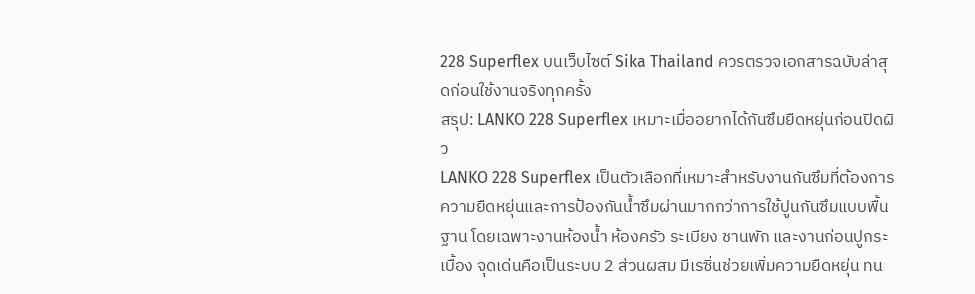228 Superflex บนเว็บไซต์ Sika Thailand ควรตรวจเอกสารฉบับล่าสุดก่อนใช้งานจริงทุกครั้ง
สรุป: LANKO 228 Superflex เหมาะเมื่ออยากได้กันซึมยืดหยุ่นก่อนปิดผิว
LANKO 228 Superflex เป็นตัวเลือกที่เหมาะสำหรับงานกันซึมที่ต้องการความยืดหยุ่นและการป้องกันน้ำซึมผ่านมากกว่าการใช้ปูนกันซึมแบบพื้นฐาน โดยเฉพาะงานห้องน้ำ ห้องครัว ระเบียง ชานพัก และงานก่อนปูกระเบื้อง จุดเด่นคือเป็นระบบ 2 ส่วนผสม มีเรซิ่นช่วยเพิ่มความยืดหยุ่น ทน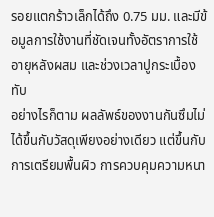รอยแตกร้าวเล็กได้ถึง 0.75 มม. และมีข้อมูลการใช้งานที่ชัดเจนทั้งอัตราการใช้ อายุหลังผสม และช่วงเวลาปูกระเบื้องทับ
อย่างไรก็ตาม ผลลัพธ์ของงานกันซึมไม่ได้ขึ้นกับวัสดุเพียงอย่างเดียว แต่ขึ้นกับการเตรียมพื้นผิว การควบคุมความหนา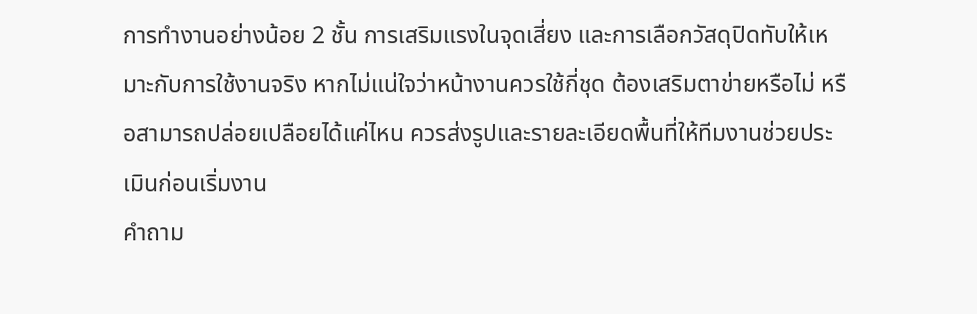การทำงานอย่างน้อย 2 ชั้น การเสริมแรงในจุดเสี่ยง และการเลือกวัสดุปิดทับให้เหมาะกับการใช้งานจริง หากไม่แน่ใจว่าหน้างานควรใช้กี่ชุด ต้องเสริมตาข่ายหรือไม่ หรือสามารถปล่อยเปลือยได้แค่ไหน ควรส่งรูปและรายละเอียดพื้นที่ให้ทีมงานช่วยประเมินก่อนเริ่มงาน
คำถาม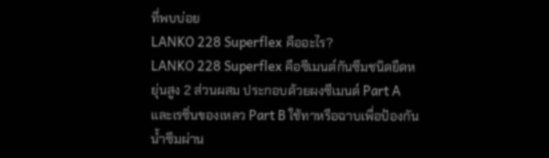ที่พบบ่อย
LANKO 228 Superflex คืออะไร?
LANKO 228 Superflex คือซีเมนต์กันซึมชนิดยืดหยุ่นสูง 2 ส่วนผสม ประกอบด้วยผงซีเมนต์ Part A และเรซิ่นของเหลว Part B ใช้ทาหรือฉาบเพื่อป้องกันน้ำซึมผ่าน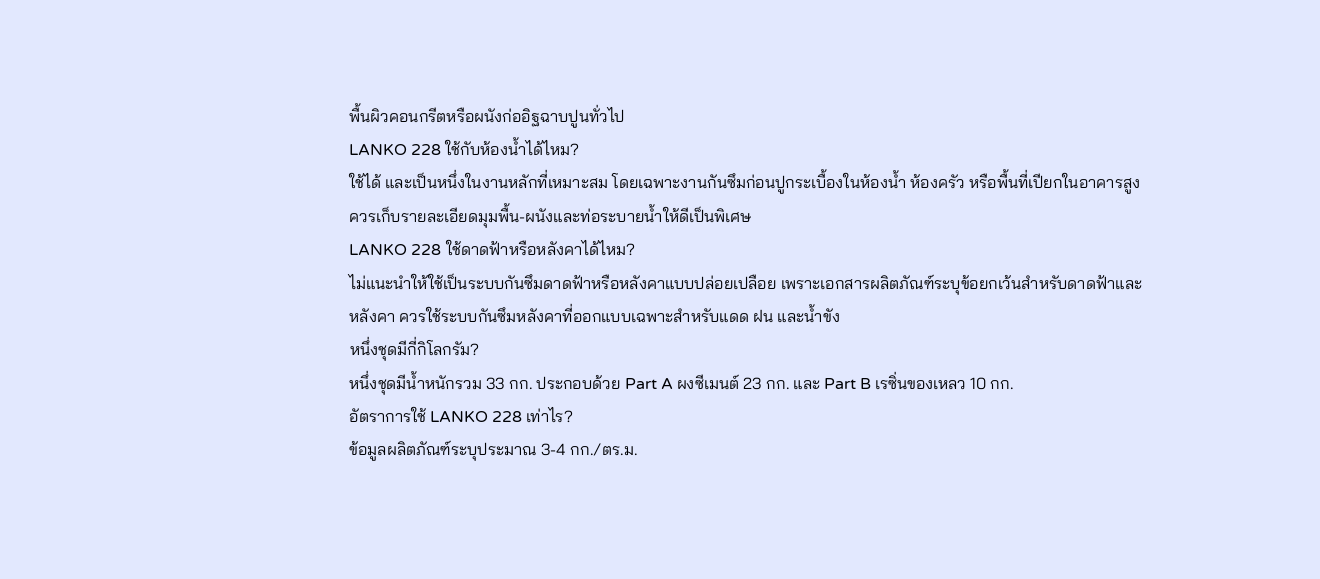พื้นผิวคอนกรีตหรือผนังก่ออิฐฉาบปูนทั่วไป
LANKO 228 ใช้กับห้องน้ำได้ไหม?
ใช้ได้ และเป็นหนึ่งในงานหลักที่เหมาะสม โดยเฉพาะงานกันซึมก่อนปูกระเบื้องในห้องน้ำ ห้องครัว หรือพื้นที่เปียกในอาคารสูง ควรเก็บรายละเอียดมุมพื้น-ผนังและท่อระบายน้ำให้ดีเป็นพิเศษ
LANKO 228 ใช้ดาดฟ้าหรือหลังคาได้ไหม?
ไม่แนะนำให้ใช้เป็นระบบกันซึมดาดฟ้าหรือหลังคาแบบปล่อยเปลือย เพราะเอกสารผลิตภัณฑ์ระบุข้อยกเว้นสำหรับดาดฟ้าและหลังคา ควรใช้ระบบกันซึมหลังคาที่ออกแบบเฉพาะสำหรับแดด ฝน และน้ำขัง
หนึ่งชุดมีกี่กิโลกรัม?
หนึ่งชุดมีน้ำหนักรวม 33 กก. ประกอบด้วย Part A ผงซีเมนต์ 23 กก. และ Part B เรซิ่นของเหลว 10 กก.
อัตราการใช้ LANKO 228 เท่าไร?
ข้อมูลผลิตภัณฑ์ระบุประมาณ 3-4 กก./ตร.ม.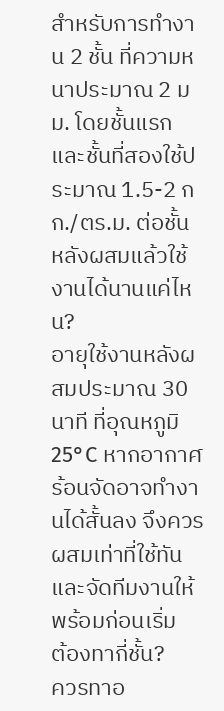สำหรับการทำงาน 2 ชั้น ที่ความหนาประมาณ 2 มม. โดยชั้นแรกและชั้นที่สองใช้ประมาณ 1.5-2 กก./ตร.ม. ต่อชั้น
หลังผสมแล้วใช้งานได้นานแค่ไหน?
อายุใช้งานหลังผสมประมาณ 30 นาที ที่อุณหภูมิ 25°C หากอากาศร้อนจัดอาจทำงานได้สั้นลง จึงควรผสมเท่าที่ใช้ทันและจัดทีมงานให้พร้อมก่อนเริ่ม
ต้องทากี่ชั้น?
ควรทาอ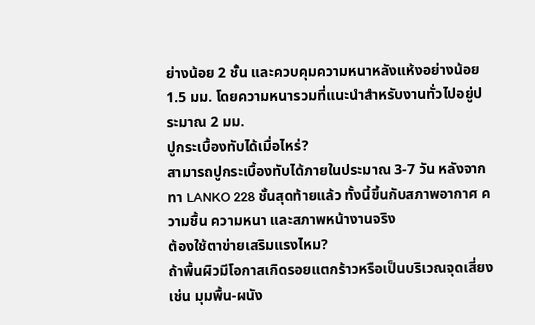ย่างน้อย 2 ชั้น และควบคุมความหนาหลังแห้งอย่างน้อย 1.5 มม. โดยความหนารวมที่แนะนำสำหรับงานทั่วไปอยู่ประมาณ 2 มม.
ปูกระเบื้องทับได้เมื่อไหร่?
สามารถปูกระเบื้องทับได้ภายในประมาณ 3-7 วัน หลังจากทา LANKO 228 ชั้นสุดท้ายแล้ว ทั้งนี้ขึ้นกับสภาพอากาศ ความชื้น ความหนา และสภาพหน้างานจริง
ต้องใช้ตาข่ายเสริมแรงไหม?
ถ้าพื้นผิวมีโอกาสเกิดรอยแตกร้าวหรือเป็นบริเวณจุดเสี่ยง เช่น มุมพื้น-ผนัง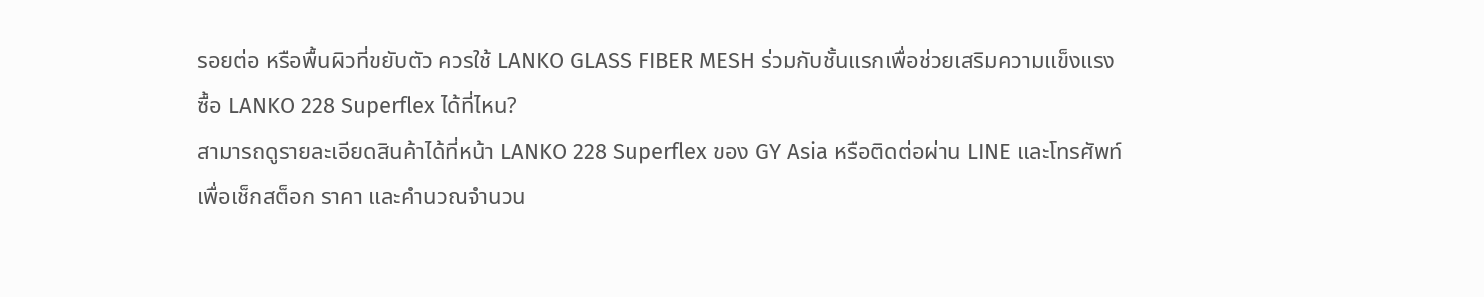รอยต่อ หรือพื้นผิวที่ขยับตัว ควรใช้ LANKO GLASS FIBER MESH ร่วมกับชั้นแรกเพื่อช่วยเสริมความแข็งแรง
ซื้อ LANKO 228 Superflex ได้ที่ไหน?
สามารถดูรายละเอียดสินค้าได้ที่หน้า LANKO 228 Superflex ของ GY Asia หรือติดต่อผ่าน LINE และโทรศัพท์เพื่อเช็กสต็อก ราคา และคำนวณจำนวน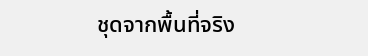ชุดจากพื้นที่จริง